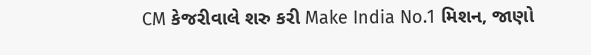CM કેજરીવાલે શરુ કરી Make India No.1 મિશન, જાણો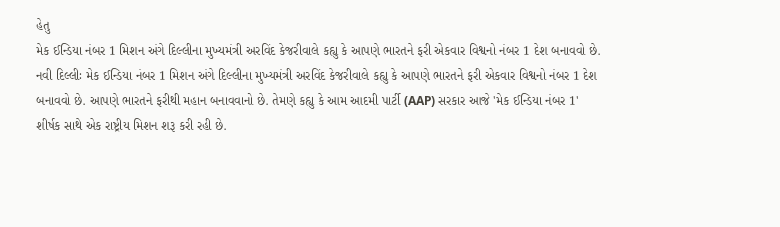હેતુ
મેક ઈન્ડિયા નંબર 1 મિશન અંગે દિલ્લીના મુખ્યમંત્રી અરવિંદ કેજરીવાલે કહ્યુ કે આપણે ભારતને ફરી એકવાર વિશ્વનો નંબર 1 દેશ બનાવવો છે.
નવી દિલ્લીઃ મેક ઈન્ડિયા નંબર 1 મિશન અંગે દિલ્લીના મુખ્યમંત્રી અરવિંદ કેજરીવાલે કહ્યુ કે આપણે ભારતને ફરી એકવાર વિશ્વનો નંબર 1 દેશ બનાવવો છે. આપણે ભારતને ફરીથી મહાન બનાવવાનો છે. તેમણે કહ્યુ કે આમ આદમી પાર્ટી (AAP) સરકાર આજે 'મેક ઈન્ડિયા નંબર 1' શીર્ષક સાથે એક રાષ્ટ્રીય મિશન શરૂ કરી રહી છે.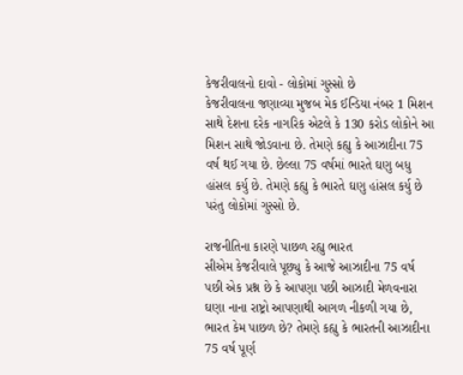કેજરીવાલનો દાવો - લોકોમાં ગુસ્સો છે
કેજરીવાલના જણાવ્યા મુજબ મેક ઈન્ડિયા નંબર 1 મિશન સાથે દેશના દરેક નાગરિક એટલે કે 130 કરોડ લોકોને આ મિશન સાથે જોડવાના છે. તેમણે કહ્યુ કે આઝાદીના 75 વર્ષ થઈ ગયા છે. છેલ્લા 75 વર્ષમાં ભારતે ઘણુ બધુ હાંસલ કર્યુ છે. તેમણે કહ્યુ કે ભારતે ઘણુ હાંસલ કર્યુ છે પરંતુ લોકોમાં ગુસ્સો છે.

રાજનીતિના કારણે પાછળ રહ્યુ ભારત
સીએમ કેજરીવાલે પૂછ્યુ કે આજે આઝાદીના 75 વર્ષ પછી એક પ્રશ્ન છે કે આપણા પછી આઝાદી મેળવનારા ઘણા નાના રાષ્ટ્રો આપણાથી આગળ નીકળી ગયા છે, ભારત કેમ પાછળ છે? તેમણે કહ્યુ કે ભારતની આઝાદીના 75 વર્ષ પૂર્ણ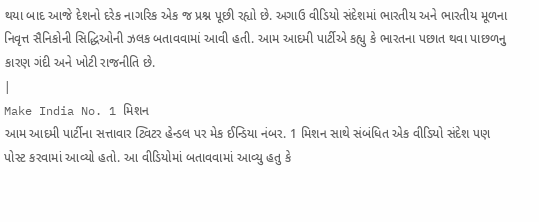થયા બાદ આજે દેશનો દરેક નાગરિક એક જ પ્રશ્ન પૂછી રહ્યો છે. અગાઉ વીડિયો સંદેશમાં ભારતીય અને ભારતીય મૂળના નિવૃત્ત સૈનિકોની સિદ્ધિઓની ઝલક બતાવવામાં આવી હતી. આમ આદમી પાર્ટીએ કહ્યુ કે ભારતના પછાત થવા પાછળનુ કારણ ગંદી અને ખોટી રાજનીતિ છે.
|
Make India No. 1 મિશન
આમ આદમી પાર્ટીના સત્તાવાર ટ્વિટર હેન્ડલ પર મેક ઈન્ડિયા નંબર. 1 મિશન સાથે સંબંધિત એક વીડિયો સંદેશ પણ પોસ્ટ કરવામાં આવ્યો હતો. આ વીડિયોમાં બતાવવામાં આવ્યુ હતુ કે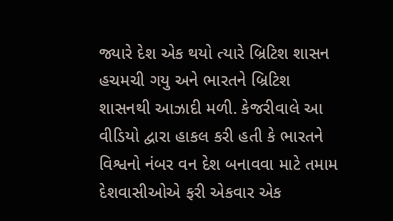જ્યારે દેશ એક થયો ત્યારે બ્રિટિશ શાસન હચમચી ગયુ અને ભારતને બ્રિટિશ શાસનથી આઝાદી મળી. કેજરીવાલે આ વીડિયો દ્વારા હાકલ કરી હતી કે ભારતને વિશ્વનો નંબર વન દેશ બનાવવા માટે તમામ દેશવાસીઓએ ફરી એકવાર એક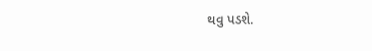થવુ પડશે.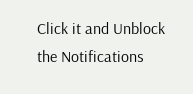Click it and Unblock the Notifications